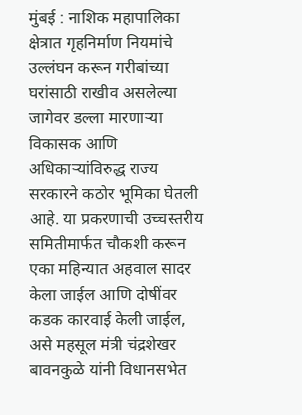मुंबई : नाशिक महापालिका क्षेत्रात गृहनिर्माण नियमांचे उल्लंघन करून गरीबांच्या घरांसाठी राखीव असलेल्या जागेवर डल्ला मारणाऱ्या विकासक आणि अधिकाऱ्यांविरुद्ध राज्य सरकारने कठोर भूमिका घेतली आहे. या प्रकरणाची उच्चस्तरीय समितीमार्फत चौकशी करून एका महिन्यात अहवाल सादर केला जाईल आणि दोषींवर कडक कारवाई केली जाईल, असे महसूल मंत्री चंद्रशेखर बावनकुळे यांनी विधानसभेत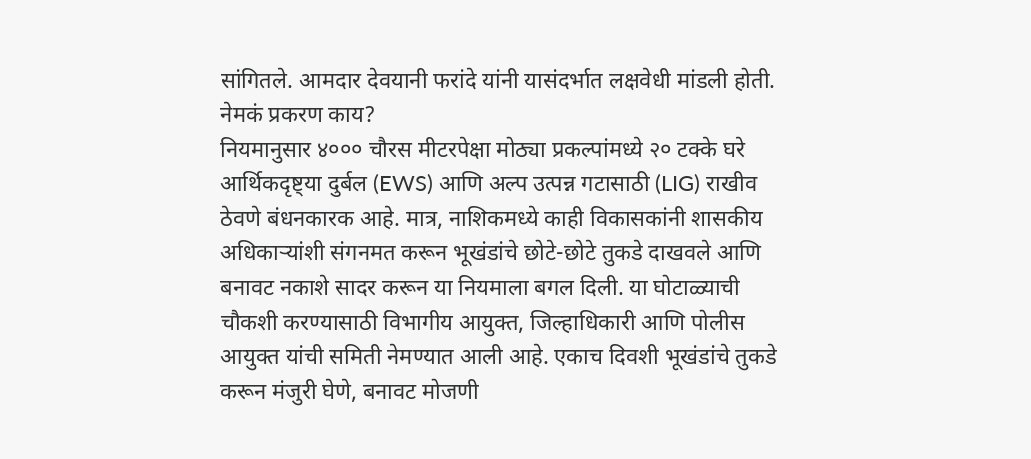सांगितले. आमदार देवयानी फरांदे यांनी यासंदर्भात लक्षवेधी मांडली होती.
नेमकं प्रकरण काय?
नियमानुसार ४००० चौरस मीटरपेक्षा मोठ्या प्रकल्पांमध्ये २० टक्के घरे आर्थिकदृष्ट्या दुर्बल (EWS) आणि अल्प उत्पन्न गटासाठी (LIG) राखीव ठेवणे बंधनकारक आहे. मात्र, नाशिकमध्ये काही विकासकांनी शासकीय अधिकाऱ्यांशी संगनमत करून भूखंडांचे छोटे-छोटे तुकडे दाखवले आणि बनावट नकाशे सादर करून या नियमाला बगल दिली. या घोटाळ्याची चौकशी करण्यासाठी विभागीय आयुक्त, जिल्हाधिकारी आणि पोलीस आयुक्त यांची समिती नेमण्यात आली आहे. एकाच दिवशी भूखंडांचे तुकडे करून मंजुरी घेणे, बनावट मोजणी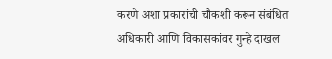करणे अशा प्रकारांची चौकशी करून संबंधित अधिकारी आणि विकासकांवर गुन्हे दाखल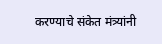करण्याचे संकेत मंत्र्यांनी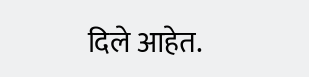दिले आहेत.